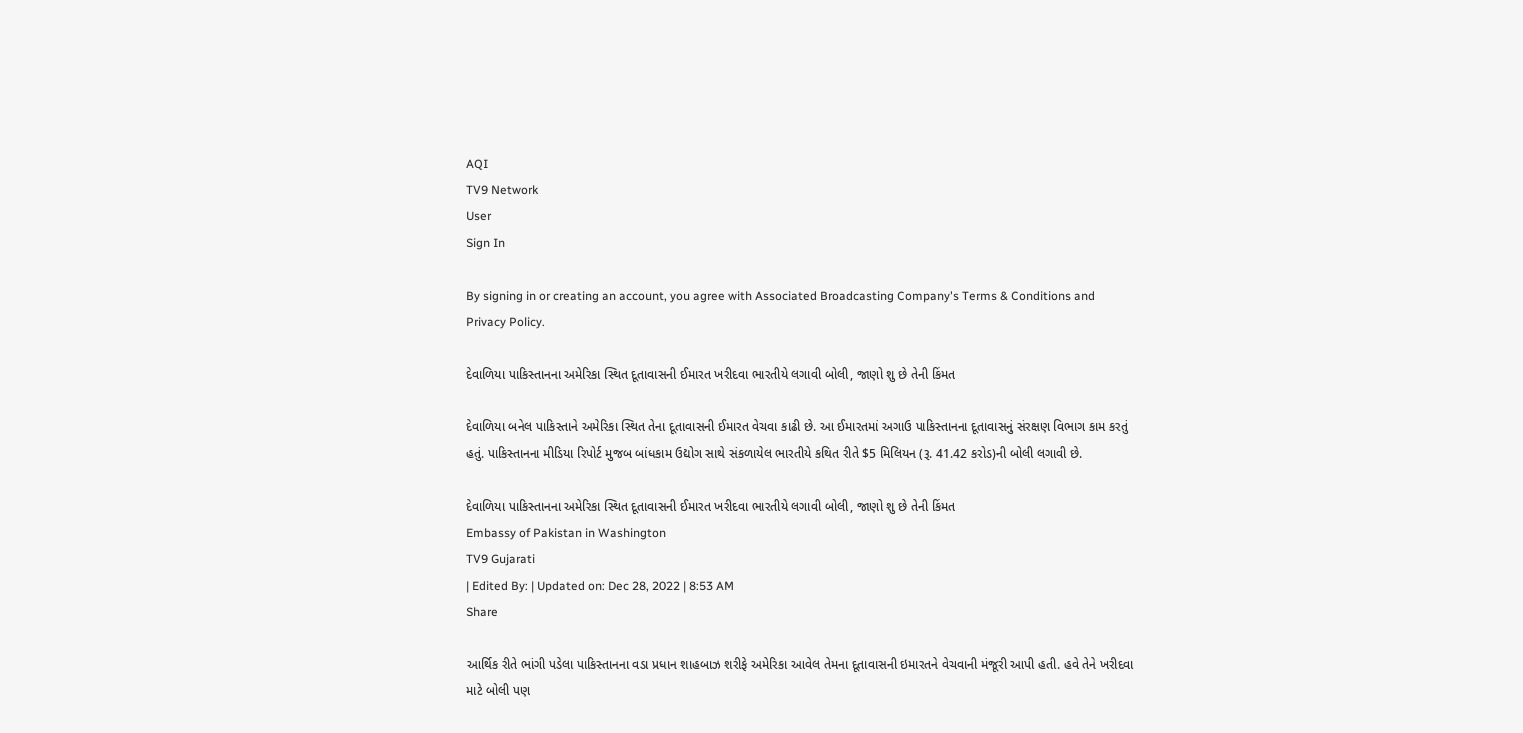AQI
TV9 Network
User
Sign In

By signing in or creating an account, you agree with Associated Broadcasting Company's Terms & Conditions and Privacy Policy.

દેવાળિયા પાકિસ્તાનના અમેરિકા સ્થિત દૂતાવાસની ઈમારત ખરીદવા ભારતીયે લગાવી બોલી, જાણો શુ છે તેની કિંમત

દેવાળિયા બનેલ પાકિસ્તાને અમેરિકા સ્થિત તેના દૂતાવાસની ઈમારત વેચવા કાઢી છે. આ ઈમારતમાં અગાઉ પાકિસ્તાનના દૂતાવાસનું સંરક્ષણ વિભાગ કામ કરતું હતું. પાકિસ્તાનના મીડિયા રિપોર્ટ મુજબ બાંધકામ ઉદ્યોગ સાથે સંકળાયેલ ભારતીયે કથિત રીતે $5 મિલિયન (રૂ. 41.42 કરોડ)ની બોલી લગાવી છે.

દેવાળિયા પાકિસ્તાનના અમેરિકા સ્થિત દૂતાવાસની ઈમારત ખરીદવા ભારતીયે લગાવી બોલી, જાણો શુ છે તેની કિંમત
Embassy of Pakistan in Washington
TV9 Gujarati
| Edited By: | Updated on: Dec 28, 2022 | 8:53 AM
Share

આર્થિક રીતે ભાંગી પડેલા પાકિસ્તાનના વડા પ્રધાન શાહબાઝ શરીફે અમેરિકા આવેલ તેમના દૂતાવાસની ઇમારતને વેચવાની મંજૂરી આપી હતી. હવે તેને ખરીદવા માટે બોલી પણ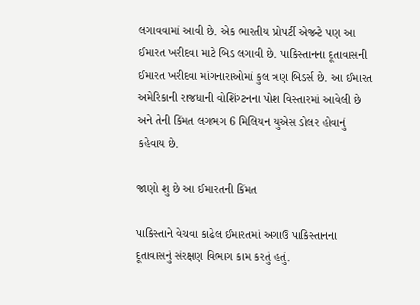લગાવવામાં આવી છે. એક ભારતીય પ્રોપર્ટી એજન્ટે પણ આ ઈમારત ખરીદવા માટે બિડ લગાવી છે. પાકિસ્તાનના દૂતાવાસની ઈમારત ખરીદવા માંગનારાઓમાં કુલ ત્રણ બિડર્સ છે. આ ઈમારત અમેરિકાની રાજધાની વોશિંગ્ટનના પોશ વિસ્તારમાં આવેલી છે અને તેની કિંમત લગભગ 6 મિલિયન યુએસ ડોલર હોવાનું કહેવાય છે.

જાણો શુ છે આ ઈમારતની કિંમત

પાકિસ્તાને વેચવા કાઢેલ ઈમારતમાં અગાઉ પાકિસ્તાનના દૂતાવાસનું સંરક્ષણ વિભાગ કામ કરતું હતું.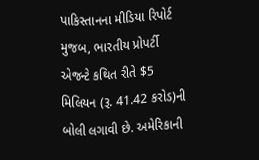પાકિસ્તાનના મીડિયા રિપોર્ટ મુજબ, ભારતીય પ્રોપર્ટી એજન્ટે કથિત રીતે $5 મિલિયન (રૂ. 41.42 કરોડ)ની બોલી લગાવી છે. અમેરિકાની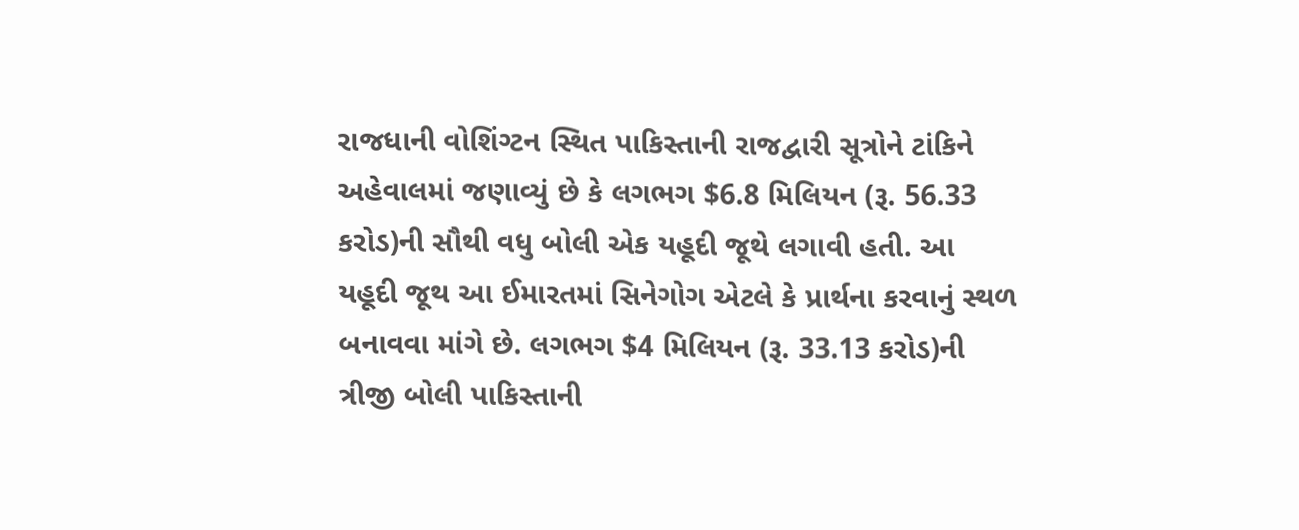રાજધાની વોશિંગ્ટન સ્થિત પાકિસ્તાની રાજદ્વારી સૂત્રોને ટાંકિને અહેવાલમાં જણાવ્યું છે કે લગભગ $6.8 મિલિયન (રૂ. 56.33 કરોડ)ની સૌથી વધુ બોલી એક યહૂદી જૂથે લગાવી હતી. આ યહૂદી જૂથ આ ઈમારતમાં સિનેગોગ એટલે કે પ્રાર્થના કરવાનું સ્થળ બનાવવા માંગે છે. લગભગ $4 મિલિયન (રૂ. 33.13 કરોડ)ની ત્રીજી બોલી પાકિસ્તાની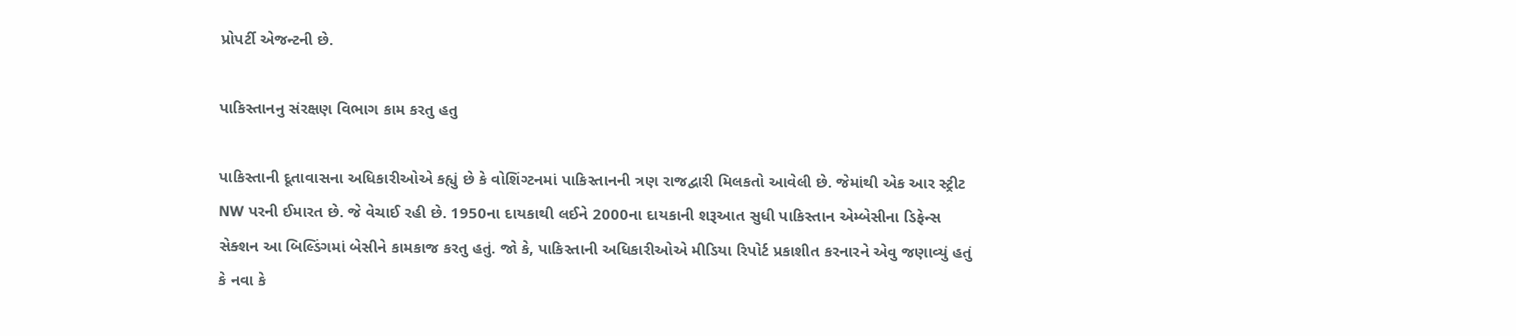પ્રોપર્ટી એજન્ટની છે.

પાકિસ્તાનનુ સંરક્ષણ વિભાગ કામ કરતુ હતુ

પાકિસ્તાની દૂતાવાસના અધિકારીઓએ કહ્યું છે કે વોશિંગ્ટનમાં પાકિસ્તાનની ત્રણ રાજદ્વારી મિલકતો આવેલી છે. જેમાંથી એક આર સ્ટ્રીટ NW પરની ઈમારત છે. જે વેચાઈ રહી છે. 1950ના દાયકાથી લઈને 2000ના દાયકાની શરૂઆત સુધી પાકિસ્તાન એમ્બેસીના ડિફેન્સ સેક્શન આ બિલ્ડિંગમાં બેસીને કામકાજ કરતુ હતું. જો કે, પાકિસ્તાની અધિકારીઓએ મીડિયા રિપોર્ટ પ્રકાશીત કરનારને એવુ જણાવ્યું હતું કે નવા કે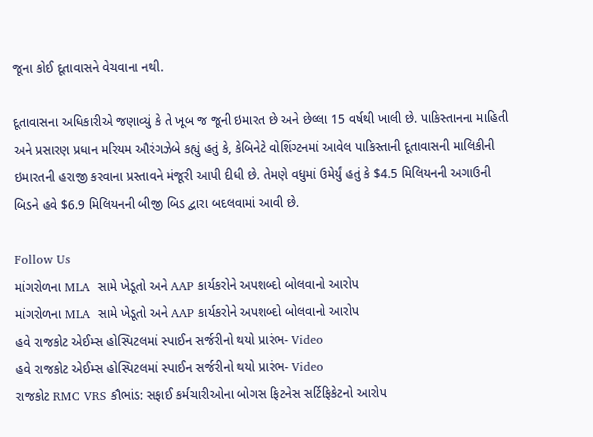જૂના કોઈ દૂતાવાસને વેચવાના નથી.

દૂતાવાસના અધિકારીએ જણાવ્યું કે તે ખૂબ જ જૂની ઇમારત છે અને છેલ્લા 15 વર્ષથી ખાલી છે. પાકિસ્તાનના માહિતી અને પ્રસારણ પ્રધાન મરિયમ ઔરંગઝેબે કહ્યું હતું કે, કેબિનેટે વોશિંગ્ટનમાં આવેલ પાકિસ્તાની દૂતાવાસની માલિકીની ઇમારતની હરાજી કરવાના પ્રસ્તાવને મંજૂરી આપી દીધી છે. તેમણે વધુમાં ઉમેર્યું હતું કે $4.5 મિલિયનની અગાઉની બિડને હવે $6.9 મિલિયનની બીજી બિડ દ્વારા બદલવામાં આવી છે.

Follow Us
માંગરોળના MLA  સામે ખેડૂતો અને AAP કાર્યકરોને અપશબ્દો બોલવાનો આરોપ
માંગરોળના MLA  સામે ખેડૂતો અને AAP કાર્યકરોને અપશબ્દો બોલવાનો આરોપ
હવે રાજકોટ એઈમ્સ હોસ્પિટલમાં સ્પાઈન સર્જરીનો થયો પ્રારંભ- Video
હવે રાજકોટ એઈમ્સ હોસ્પિટલમાં સ્પાઈન સર્જરીનો થયો પ્રારંભ- Video
રાજકોટ RMC VRS કૌભાંડ: સફાઈ કર્મચારીઓના બોગસ ફિટનેસ સર્ટિફિકેટનો આરોપ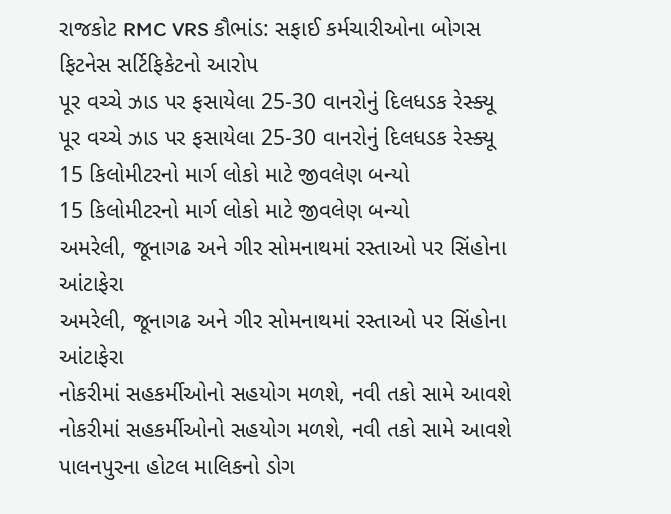રાજકોટ RMC VRS કૌભાંડ: સફાઈ કર્મચારીઓના બોગસ ફિટનેસ સર્ટિફિકેટનો આરોપ
પૂર વચ્ચે ઝાડ પર ફસાયેલા 25-30 વાનરોનું દિલધડક રેસ્ક્યૂ
પૂર વચ્ચે ઝાડ પર ફસાયેલા 25-30 વાનરોનું દિલધડક રેસ્ક્યૂ
15 કિલોમીટરનો માર્ગ લોકો માટે જીવલેણ બન્યો
15 કિલોમીટરનો માર્ગ લોકો માટે જીવલેણ બન્યો
અમરેલી, જૂનાગઢ અને ગીર સોમનાથમાં રસ્તાઓ પર સિંહોના આંટાફેરા
અમરેલી, જૂનાગઢ અને ગીર સોમનાથમાં રસ્તાઓ પર સિંહોના આંટાફેરા
નોકરીમાં સહકર્મીઓનો સહયોગ મળશે, નવી તકો સામે આવશે
નોકરીમાં સહકર્મીઓનો સહયોગ મળશે, નવી તકો સામે આવશે
પાલનપુરના હોટલ માલિકનો ડોગ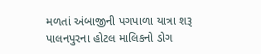મળતાં અંબાજીની પગપાળા યાત્રા શરૂ
પાલનપુરના હોટલ માલિકનો ડોગ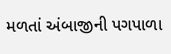મળતાં અંબાજીની પગપાળા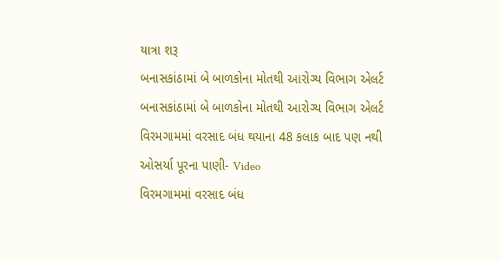યાત્રા શરૂ
બનાસકાંઠામાં બે બાળકોના મોતથી આરોગ્ય વિભાગ એલર્ટ
બનાસકાંઠામાં બે બાળકોના મોતથી આરોગ્ય વિભાગ એલર્ટ
વિરમગામમાં વરસાદ બંધ થયાના 48 કલાક બાદ પણ નથી ઓસર્યા પૂરના પાણી- Video
વિરમગામમાં વરસાદ બંધ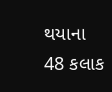થયાના 48 કલાક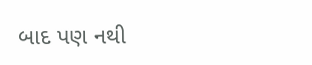બાદ પણ નથી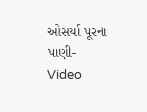ઓસર્યા પૂરના પાણી- Video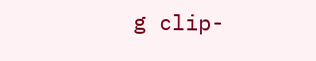g clip-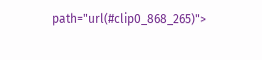path="url(#clip0_868_265)">